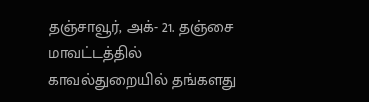தஞ்சாவூர், அக்- 21. தஞ்சை மாவட்டத்தில் காவல்துறையில் தங்களது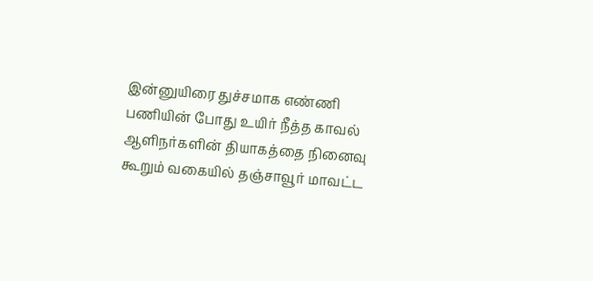இன்னுயிரை துச்சமாக எண்ணி பணியின் போது உயிர் நீத்த காவல் ஆளிநர்களின் தியாகத்தை நினைவு கூறும் வகையில் தஞ்சாவூர் மாவட்ட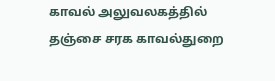காவல் அலுவலகத்தில் தஞ்சை சரக காவல்துறை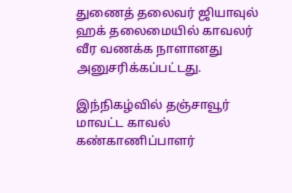துணைத் தலைவர் ஜியாவுல் ஹக் தலைமையில் காவலர் வீர வணக்க நாளானது அனுசரிக்கப்பட்டது.

இந்நிகழ்வில் தஞ்சாவூர் மாவட்ட காவல் கண்காணிப்பாளர்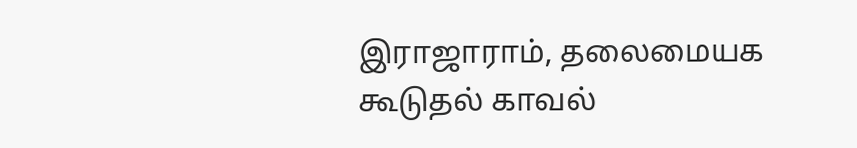இராஜாராம், தலைமையக கூடுதல் காவல்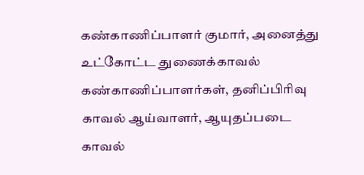கண்காணிப்பாளர் குமார், அனைத்து உட்கோட்ட துணைக்காவல் கண்காணிப்பாளர்கள், தனிப்பிரிவு காவல் ஆய்வாளர், ஆயுதப்படை காவல்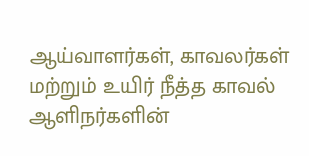ஆய்வாளர்கள், காவலர்கள் மற்றும் உயிர் நீத்த காவல் ஆளிநர்களின்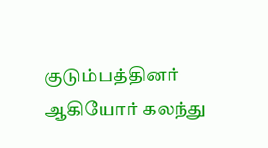குடும்பத்தினர் ஆகியோர் கலந்து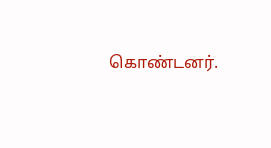கொண்டனர்.